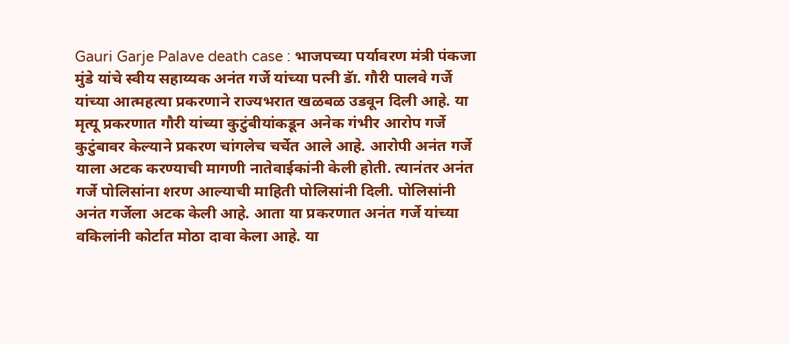Gauri Garje Palave death case : भाजपच्या पर्यावरण मंत्री पंकजा मुंडे यांचे स्वीय सहाय्यक अनंत गर्जे यांच्या पत्नी डॅा. गौरी पालवे गर्जे यांच्या आत्महत्या प्रकरणाने राज्यभरात खळबळ उडवून दिली आहे. या मृत्यू प्रकरणात गौरी यांच्या कुटुंबीयांकडून अनेक गंभीर आरोप गर्जे कुटुंबावर केल्याने प्रकरण चांगलेच चर्चेत आले आहे. आरोपी अनंत गर्जे याला अटक करण्याची मागणी नातेवाईकांनी केली होती. त्यानंतर अनंत गर्जे पोलिसांना शरण आल्याची माहिती पोलिसांनी दिली. पोलिसांनी अनंत गर्जेला अटक केली आहे. आता या प्रकरणात अनंत गर्जे यांच्या वकिलांनी कोर्टात मोठा दावा केला आहे. या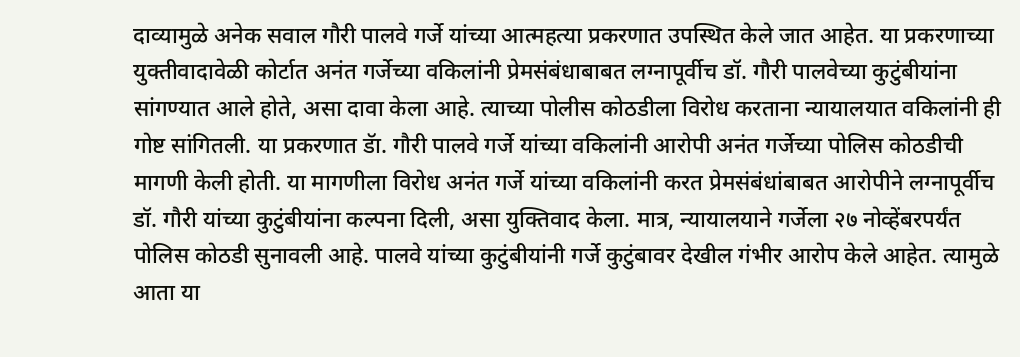दाव्यामुळे अनेक सवाल गौरी पालवे गर्जे यांच्या आत्महत्या प्रकरणात उपस्थित केले जात आहेत. या प्रकरणाच्या युक्तीवादावेळी कोर्टात अनंत गर्जेच्या वकिलांनी प्रेमसंबंधाबाबत लग्नापूर्वीच डॉ. गौरी पालवेच्या कुटुंबीयांना सांगण्यात आले होते, असा दावा केला आहे. त्याच्या पोलीस कोठडीला विरोध करताना न्यायालयात वकिलांनी ही गोष्ट सांगितली. या प्रकरणात डॅा. गौरी पालवे गर्जे यांच्या वकिलांनी आरोपी अनंत गर्जेच्या पोलिस कोठडीची मागणी केली होती. या मागणीला विरोध अनंत गर्जे यांच्या वकिलांनी करत प्रेमसंबंधांबाबत आरोपीने लग्नापूर्वीच डॉ. गौरी यांच्या कुटुंबीयांना कल्पना दिली, असा युक्तिवाद केला. मात्र, न्यायालयाने गर्जेला २७ नोव्हेंबरपर्यंत पोलिस कोठडी सुनावली आहे. पालवे यांच्या कुटुंबीयांनी गर्जे कुटुंबावर देखील गंभीर आरोप केले आहेत. त्यामुळे आता या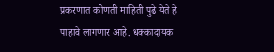प्रकरणात कोणती माहिती पुढे येते हे पाहावे लागणार आहे. धक्कादायक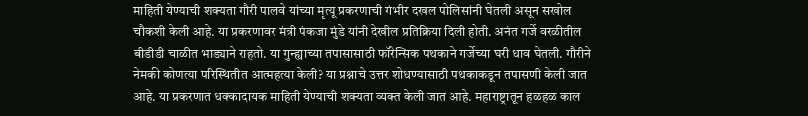माहिती येण्याची शक्यता गौरी पालवे यांच्या मृत्यू प्रकरणाची गंभीर दखल पोलिसांनी घेतली असून सखोल चौकशी केली आहे. या प्रकरणावर मंत्री पंकजा मुंडे यांनी देखील प्रतिक्रिया दिली होती. अनंत गर्जे वरळीतील बीडीडी चाळीत भाड्याने राहतो. या गुन्ह्याच्या तपासासाठी फॉरेन्सिक पथकाने गर्जेच्या घरी धाव घेतली. गौरीने नेमकी कोणत्या परिस्थितीत आत्महत्या केली? या प्रश्नाचे उत्तर शोधण्यासाठी पथकाकडून तपासणी केली जात आहे. या प्रकरणात धक्कादायक माहिती येण्याची शक्यता व्यक्त केली जात आहे. महाराष्ट्रातून हळहळ काल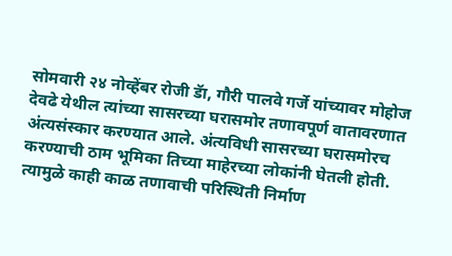सोमवारी २४ नोव्हेंबर रोजी डॅा, गौरी पालवे गर्जे यांच्यावर मोहोज देवढे येथील त्यांच्या सासरच्या घरासमोर तणावपूर्ण वातावरणात अंत्यसंस्कार करण्यात आले. अंत्यविधी सासरच्या घरासमोरच करण्याची ठाम भूमिका तिच्या माहेरच्या लोकांनी घेतली होती. त्यामुळे काही काळ तणावाची परिस्थिती निर्माण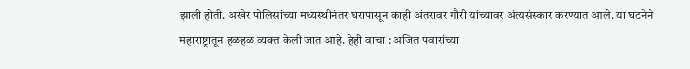झाली होती. अखेर पोलिसांच्या मध्यस्थीनंतर घरापासून काही अंतरावर गौरी यांच्यावर अंत्यसंस्कार करण्यात आले. या घटनेने महाराष्ट्रातून हळहळ व्यक्त केली जात आहे. हेही वाचा : अजित पवारांच्या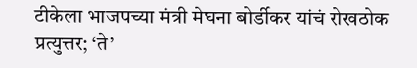टीकेला भाजपच्या मंत्री मेघना बोर्डीकर यांचं रोखठोक प्रत्युत्तर; ‘ते’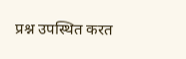प्रश्न उपस्थित करत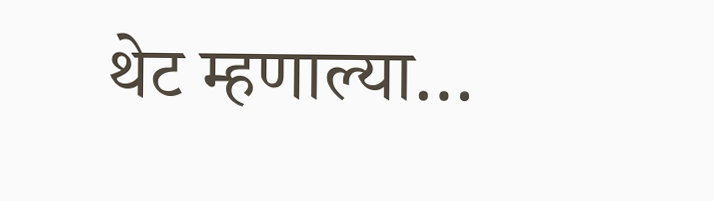थेट म्हणाल्या…